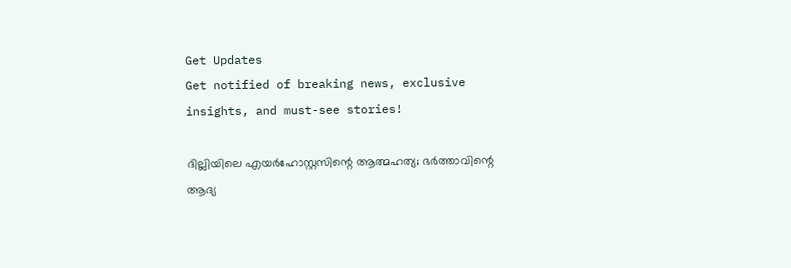Get Updates
Get notified of breaking news, exclusive insights, and must-see stories!

ദില്ലിയിലെ എയർഹോസ്റ്റസിന്റെ ആത്മഹത്യ; ഭർത്താവിന്റെ ആദ്യ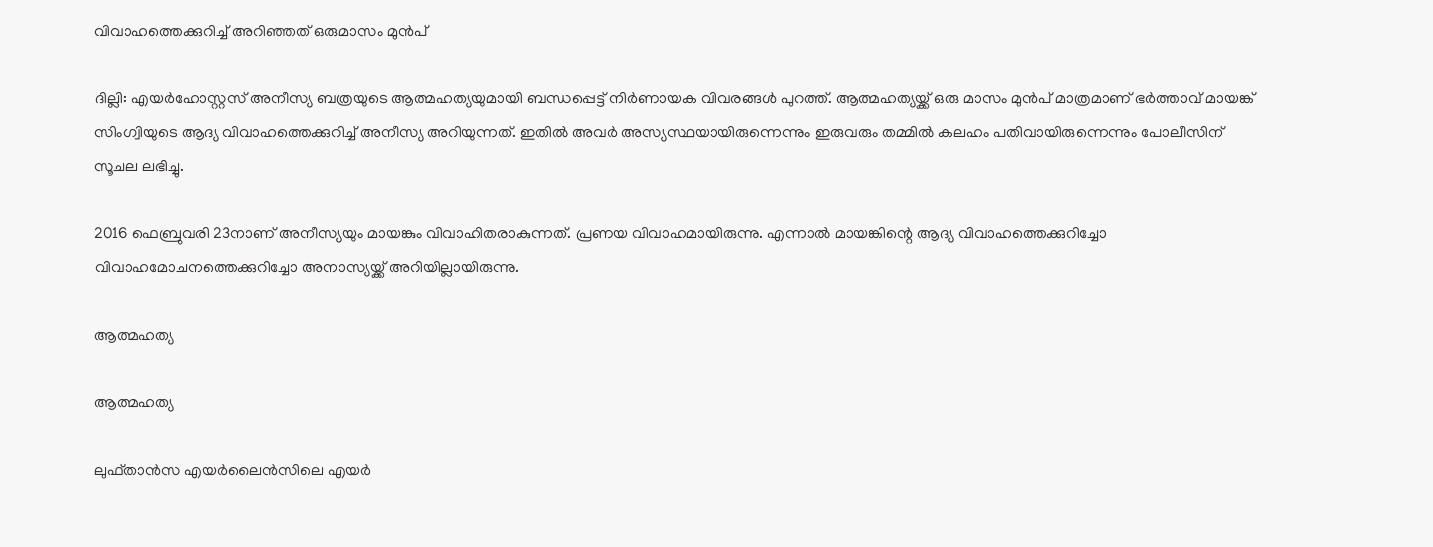വിവാഹത്തെക്കുറിച്ച് അറിഞ്ഞത് ഒരുമാസം മുൻപ്

ദില്ലി: എയർഹോസ്റ്റസ് അനീസ്യ ബത്രയുടെ ആത്മഹത്യയുമായി ബന്ധപ്പെട്ട് നിർണായക വിവരങ്ങൾ പുറത്ത്. ആത്മഹത്യയ്ക്ക് ഒരു മാസം മുൻപ് മാത്രമാണ് ഭർത്താവ് മായങ്ക് സിംഗ്വിയുടെ ആദ്യ വിവാഹത്തെക്കുറിച്ച് അനീസ്യ അറിയുന്നത്. ഇതിൽ അവർ അസ്യസ്ഥയായിരുന്നെന്നും ഇരുവരും തമ്മിൽ കലഹം പതിവായിരുന്നെന്നും പോലീസിന് സൂചല ലഭിച്ചു.

2016 ഫെബ്രുവരി 23നാണ് അനീസ്യയും മായങ്കും വിവാഹിതരാകുന്നത്. പ്രണയ വിവാഹമായിരുന്നു. എന്നാൽ മായങ്കിന്റെ ആദ്യ വിവാഹത്തെക്കുറിച്ചോ വിവാഹമോചനത്തെക്കുറിച്ചോ അനാസ്യയ്ക്ക് അറിയില്ലായിരുന്നു.

ആത്മഹത്യ

ആത്മഹത്യ

ലുഫ്താൻസ എയർലൈൻസിലെ എയർ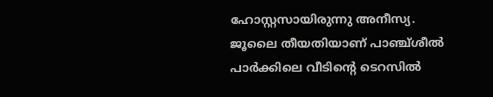ഹോസ്റ്റസായിരുന്നു അനീസ്യ. ജൂലൈ തീയതിയാണ് പാഞ്ച്ശീൽ പാർക്കിലെ വീടിന്റെ ടെറസിൽ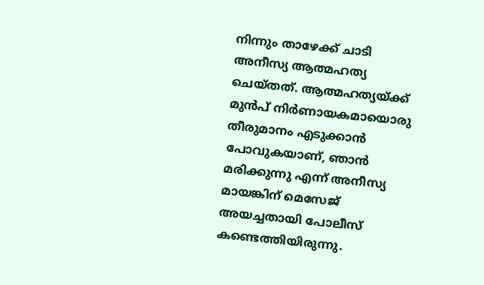നിന്നും താഴേക്ക് ചാടി അനീസ്യ ആത്മഹത്യ ചെയ്തത്. ആത്മഹത്യയ്ക്ക് മുൻപ് നിർണായകമായൊരു തീരുമാനം എടുക്കാൻ പോവുകയാണ്, ഞാൻ മരിക്കുന്നു എന്ന് അനീസ്യ മായങ്കിന് മെസേജ് അയച്ചതായി പോലീസ് കണ്ടെത്തിയിരുന്നു.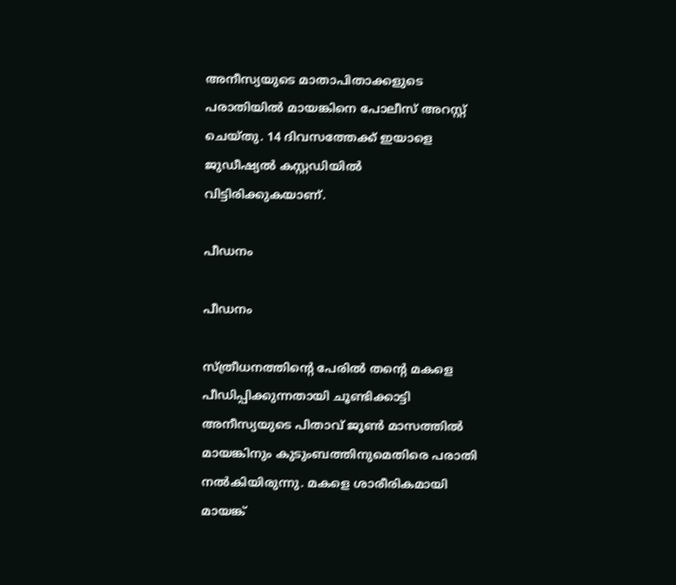അനീസ്യയുടെ മാതാപിതാക്കളുടെ പരാതിയിൽ മായങ്കിനെ പോലീസ് അറസ്റ്റ് ചെയ്തു. 14 ദിവസത്തേക്ക് ഇയാളെ ജുഡീഷ്യൽ കസ്റ്റഡിയിൽ വിട്ടിരിക്കുകയാണ്.

പീഡനം

പീഡനം

സ്ത്രീധനത്തിന്റെ പേരിൽ തന്റെ മകളെ പീഡിപ്പിക്കുന്നതായി ചൂണ്ടിക്കാട്ടി അനീസ്യയുടെ പിതാവ് ജൂൺ മാസത്തിൽ മായങ്കിനും കുടുംബത്തിനുമെതിരെ പരാതി നൽകിയിരുന്നു. മകളെ ശാരീരികമായി മായങ്ക്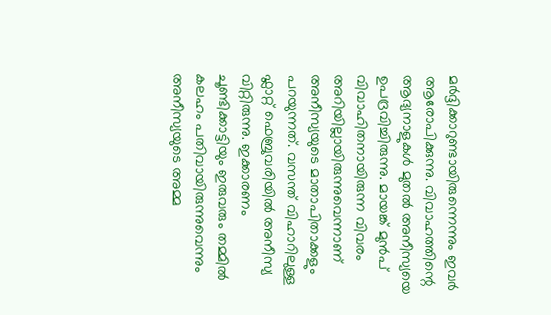മർദ്ദിക്കാറുണ്ടായിരുന്നെന്നും ഇവർ ആരോപിക്കുന്നു. വിവാഹത്തിന്റെ ആദ്യനാളുകൾ മുതൽ അനീസ്യയെ ഉപദ്രവിച്ചിരുന്നു. മായങ്ക് മുൻപ് വിവാഹിതനായിരുന്ന വിവരം അറിയില്ലായിരുന്നുവെന്നാണ് അനീസ്യയുടെ മാതാപിതാക്കളും പറയുന്നത്. വസന്ത് വിഹാറിലുള്ള ഫ്ലാറ്റ് ഫെബ്രുവരിയിൽ അനീസ്യ വിറ്റിരുന്നു. ഇക്കാരണം ചൂണ്ടിക്കാട്ടിയും ഇരുവരും തമ്മിൽ കലഹം പതിവായിരുന്നുവെന്നും അനീസ്യയുടെ അമ്മ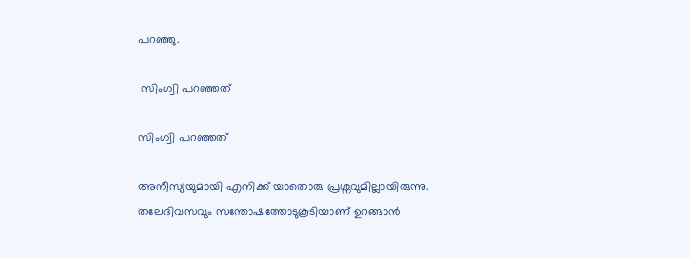പറഞ്ഞു.

 സിംഗ്വി പറഞ്ഞത്

സിംഗ്വി പറഞ്ഞത്

അനീസ്യയുമായി എനിക്ക് യാതൊരു പ്രശ്നവുമില്ലായിരുന്നു. തലേദിവസവും സന്തോഷത്തോടുകൂടിയാണ് ഉറങ്ങാൻ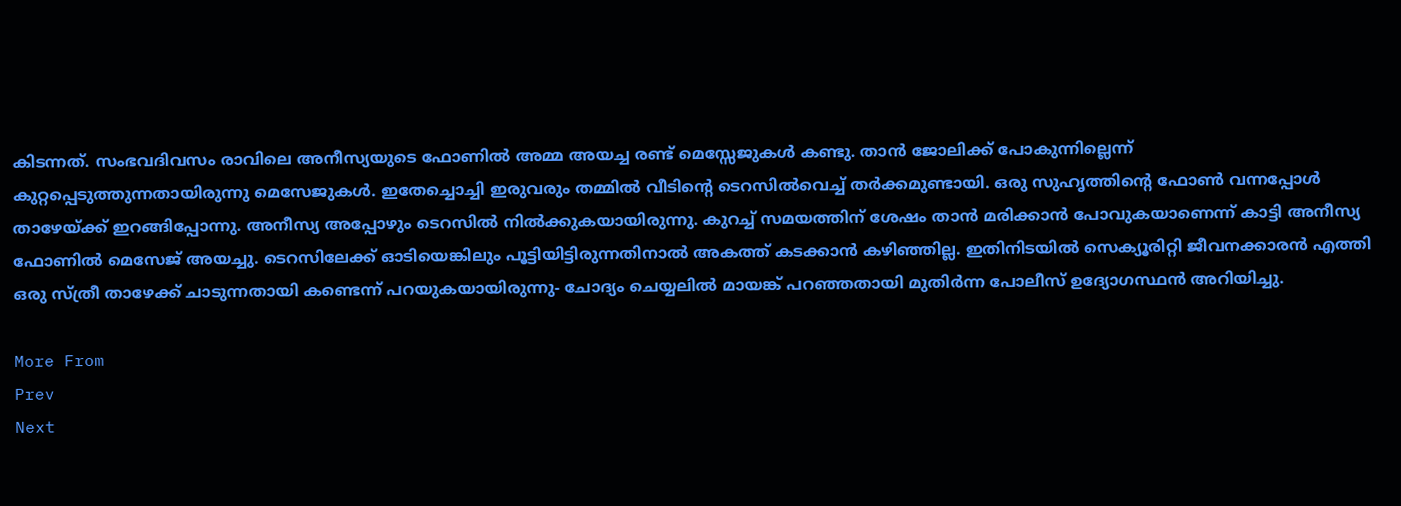കിടന്നത്. സംഭവദിവസം രാവിലെ അനീസ്യയുടെ ഫോണിൽ അമ്മ അയച്ച രണ്ട് മെസ്സേജുകൾ കണ്ടു. താൻ ജോലിക്ക് പോകുന്നില്ലെന്ന് കുറ്റപ്പെടുത്തുന്നതായിരുന്നു മെസേജുകൾ. ഇതേച്ചൊച്ചി ഇരുവരും തമ്മിൽ വീടിന്റെ ടെറസിൽവെച്ച് തർക്കമുണ്ടായി. ഒരു സുഹൃത്തിന്റെ ഫോൺ വന്നപ്പോൾ താഴേയ്ക്ക് ഇറങ്ങിപ്പോന്നു. അനീസ്യ അപ്പോഴും ടെറസിൽ നിൽക്കുകയായിരുന്നു. കുറച്ച് സമയത്തിന് ശേഷം താൻ മരിക്കാൻ പോവുകയാണെന്ന് കാട്ടി അനീസ്യ ഫോണിൽ മെസേജ് അയച്ചു. ടെറസിലേക്ക് ഓടിയെങ്കിലും പൂട്ടിയിട്ടിരുന്നതിനാൽ അകത്ത് കടക്കാൻ കഴിഞ്ഞില്ല. ഇതിനിടയിൽ സെക്യൂരിറ്റി ജീവനക്കാരൻ എത്തി ഒരു സ്ത്രീ താഴേക്ക് ചാടുന്നതായി കണ്ടെന്ന് പറയുകയായിരുന്നു- ചോദ്യം ചെയ്യലിൽ മായങ്ക് പറഞ്ഞതായി മുതിർന്ന പോലീസ് ഉദ്യോഗസ്ഥൻ അറിയിച്ചു.

More From
Prev
Next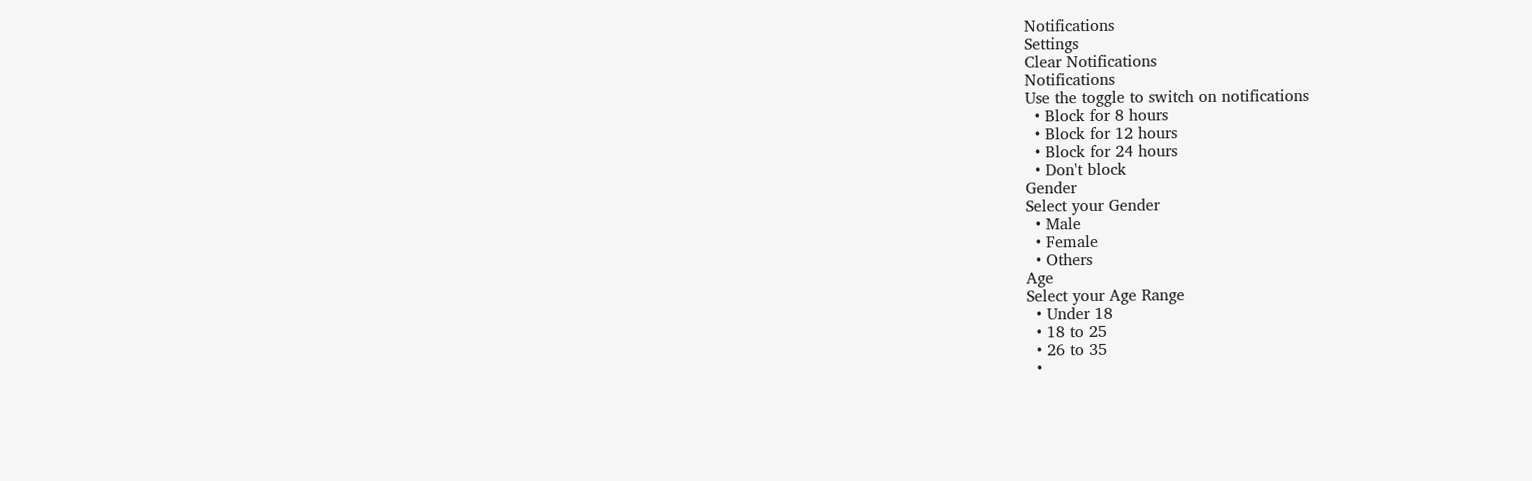Notifications
Settings
Clear Notifications
Notifications
Use the toggle to switch on notifications
  • Block for 8 hours
  • Block for 12 hours
  • Block for 24 hours
  • Don't block
Gender
Select your Gender
  • Male
  • Female
  • Others
Age
Select your Age Range
  • Under 18
  • 18 to 25
  • 26 to 35
  •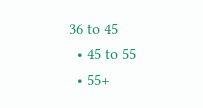36 to 45
  • 45 to 55
  • 55+